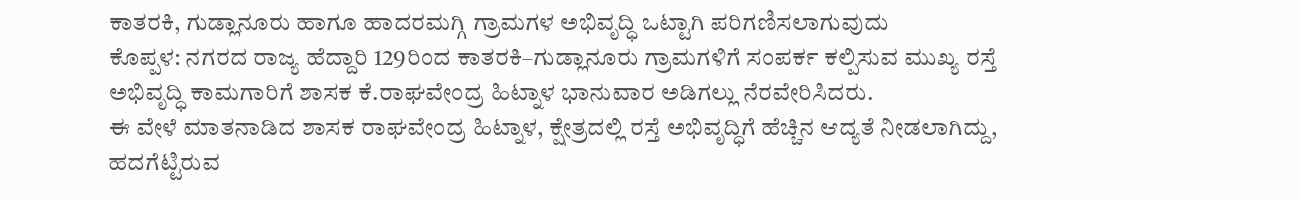ಕಾತರಕಿ, ಗುಡ್ಲಾನೂರು ಹಾಗೂ ಹಾದರಮಗ್ಗಿ ಗ್ರಾಮಗಳ ಅಭಿವೃದ್ಧಿ ಒಟ್ಟಾಗಿ ಪರಿಗಣಿಸಲಾಗುವುದು
ಕೊಪ್ಪಳ: ನಗರದ ರಾಜ್ಯ ಹೆದ್ದಾರಿ 129ರಿಂದ ಕಾತರಕಿ–ಗುಡ್ಲಾನೂರು ಗ್ರಾಮಗಳಿಗೆ ಸಂಪರ್ಕ ಕಲ್ಪಿಸುವ ಮುಖ್ಯ ರಸ್ತೆ ಅಭಿವೃದ್ಧಿ ಕಾಮಗಾರಿಗೆ ಶಾಸಕ ಕೆ.ರಾಘವೇಂದ್ರ ಹಿಟ್ನಾಳ ಭಾನುವಾರ ಅಡಿಗಲ್ಲು ನೆರವೇರಿಸಿದರು.
ಈ ವೇಳೆ ಮಾತನಾಡಿದ ಶಾಸಕ ರಾಘವೇಂದ್ರ ಹಿಟ್ನಾಳ, ಕ್ಷೇತ್ರದಲ್ಲಿ ರಸ್ತೆ ಅಭಿವೃದ್ಧಿಗೆ ಹೆಚ್ಚಿನ ಆದ್ಯತೆ ನೀಡಲಾಗಿದ್ದು, ಹದಗೆಟ್ಟಿರುವ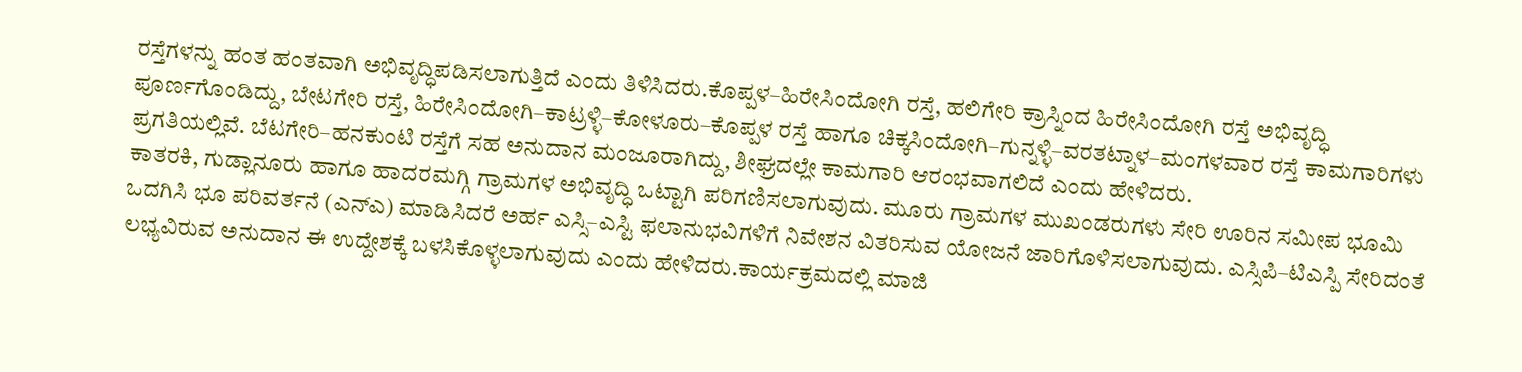ರಸ್ತೆಗಳನ್ನು ಹಂತ ಹಂತವಾಗಿ ಅಭಿವೃದ್ಧಿಪಡಿಸಲಾಗುತ್ತಿದೆ ಎಂದು ತಿಳಿಸಿದರು.ಕೊಪ್ಪಳ–ಹಿರೇಸಿಂದೋಗಿ ರಸ್ತೆ, ಹಲಿಗೇರಿ ಕ್ರಾಸ್ನಿಂದ ಹಿರೇಸಿಂದೋಗಿ ರಸ್ತೆ ಅಭಿವೃದ್ಧಿ ಪೂರ್ಣಗೊಂಡಿದ್ದು, ಬೇಟಗೇರಿ ರಸ್ತೆ, ಹಿರೇಸಿಂದೋಗಿ–ಕಾಟ್ರಳ್ಳಿ–ಕೋಳೂರು–ಕೊಪ್ಪಳ ರಸ್ತೆ ಹಾಗೂ ಚಿಕ್ಕಸಿಂದೋಗಿ–ಗುನ್ನಳ್ಳಿ–ವರತಟ್ನಾಳ–ಮಂಗಳವಾರ ರಸ್ತೆ ಕಾಮಗಾರಿಗಳು ಪ್ರಗತಿಯಲ್ಲಿವೆ. ಬೆಟಗೇರಿ–ಹನಕುಂಟಿ ರಸ್ತೆಗೆ ಸಹ ಅನುದಾನ ಮಂಜೂರಾಗಿದ್ದು, ಶೀಘ್ರದಲ್ಲೇ ಕಾಮಗಾರಿ ಆರಂಭವಾಗಲಿದೆ ಎಂದು ಹೇಳಿದರು.
ಕಾತರಕಿ, ಗುಡ್ಲಾನೂರು ಹಾಗೂ ಹಾದರಮಗ್ಗಿ ಗ್ರಾಮಗಳ ಅಭಿವೃದ್ಧಿ ಒಟ್ಟಾಗಿ ಪರಿಗಣಿಸಲಾಗುವುದು. ಮೂರು ಗ್ರಾಮಗಳ ಮುಖಂಡರುಗಳು ಸೇರಿ ಊರಿನ ಸಮೀಪ ಭೂಮಿ ಒದಗಿಸಿ ಭೂ ಪರಿವರ್ತನೆ (ಎನ್ಎ) ಮಾಡಿಸಿದರೆ ಅರ್ಹ ಎಸ್ಸಿ–ಎಸ್ಟಿ ಫಲಾನುಭವಿಗಳಿಗೆ ನಿವೇಶನ ವಿತರಿಸುವ ಯೋಜನೆ ಜಾರಿಗೊಳಿಸಲಾಗುವುದು. ಎಸ್ಸಿಪಿ–ಟಿಎಸ್ಪಿ ಸೇರಿದಂತೆ ಲಭ್ಯವಿರುವ ಅನುದಾನ ಈ ಉದ್ದೇಶಕ್ಕೆ ಬಳಸಿಕೊಳ್ಳಲಾಗುವುದು ಎಂದು ಹೇಳಿದರು.ಕಾರ್ಯಕ್ರಮದಲ್ಲಿ ಮಾಜಿ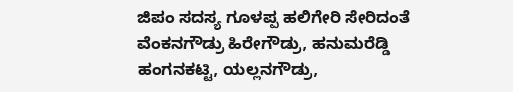ಜಿಪಂ ಸದಸ್ಯ ಗೂಳಪ್ಪ ಹಲಿಗೇರಿ ಸೇರಿದಂತೆ ವೆಂಕನಗೌಡ್ರು ಹಿರೇಗೌಡ್ರು, ಹನುಮರೆಡ್ಡಿ ಹಂಗನಕಟ್ಟಿ, ಯಲ್ಲನಗೌಡ್ರು,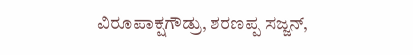ವಿರೂಪಾಕ್ಷಗೌಡ್ರು, ಶರಣಪ್ಪ ಸಜ್ಜನ್,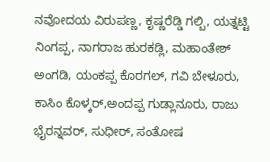ನವೋದಯ ವಿರುಪಣ್ಣ, ಕೃಷ್ಣರೆಡ್ಡಿ ಗಲ್ಬಿ, ಯತ್ನಟ್ಟಿ ನಿಂಗಪ್ಪ, ನಾಗರಾಜ ಹುರಕಡ್ಲಿ, ಮಹಾಂತೇಶ್ ಅಂಗಡಿ, ಯಂಕಪ್ಪ ಕೊರಗಲ್, ಗವಿ ಬೇಳೂರು, ಕಾಸಿಂ ಕೊಳ್ಕರ್,ಅಂದಪ್ಪ ಗುಡ್ಲಾನೂರು, ರಾಜು ಭೈರನ್ನವರ್, ಸುಧೀರ್, ಸಂತೋಷ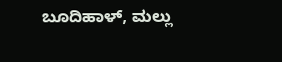ಬೂದಿಹಾಳ್, ಮಲ್ಲು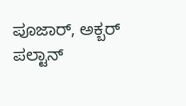ಪೂಜಾರ್, ಅಕ್ಬರ್ ಪಲ್ಟಾನ್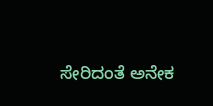ಸೇರಿದಂತೆ ಅನೇಕ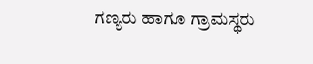ಗಣ್ಯರು ಹಾಗೂ ಗ್ರಾಮಸ್ಥರು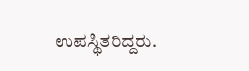ಉಪಸ್ಥಿತರಿದ್ದರು.